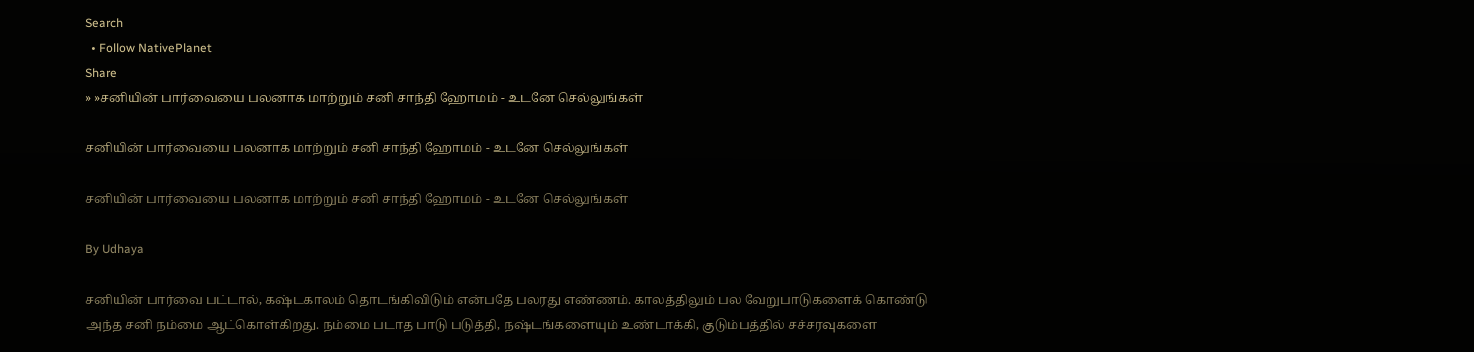Search
  • Follow NativePlanet
Share
» »சனியின் பார்வையை பலனாக மாற்றும் சனி சாந்தி ஹோமம் - உடனே செல்லுங்கள்

சனியின் பார்வையை பலனாக மாற்றும் சனி சாந்தி ஹோமம் - உடனே செல்லுங்கள்

சனியின் பார்வையை பலனாக மாற்றும் சனி சாந்தி ஹோமம் - உடனே செல்லுங்கள்

By Udhaya

சனியின் பார்வை பட்டால், கஷ்டகாலம் தொடங்கிவிடும் என்பதே பலரது எண்ணம். காலத்திலும் பல வேறுபாடுகளைக் கொண்டு அந்த சனி நம்மை ஆட்கொள்கிறது. நம்மை படாத பாடு படுத்தி, நஷ்டங்களையும் உண்டாக்கி, குடும்பத்தில் சச்சரவுகளை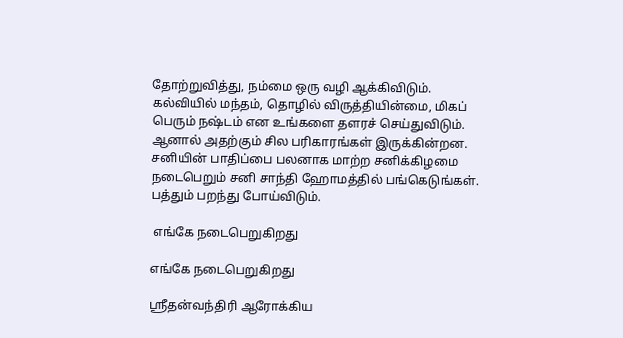தோற்றுவித்து, நம்மை ஒரு வழி ஆக்கிவிடும். கல்வியில் மந்தம், தொழில் விருத்தியின்மை, மிகப் பெரும் நஷ்டம் என உங்களை தளரச் செய்துவிடும். ஆனால் அதற்கும் சில பரிகாரங்கள் இருக்கின்றன. சனியின் பாதிப்பை பலனாக மாற்ற சனிக்கிழமை நடைபெறும் சனி சாந்தி ஹோமத்தில் பங்கெடுங்கள். பத்தும் பறந்து போய்விடும்.

 எங்கே நடைபெறுகிறது

எங்கே நடைபெறுகிறது

ஸ்ரீதன்வந்திரி ஆரோக்கிய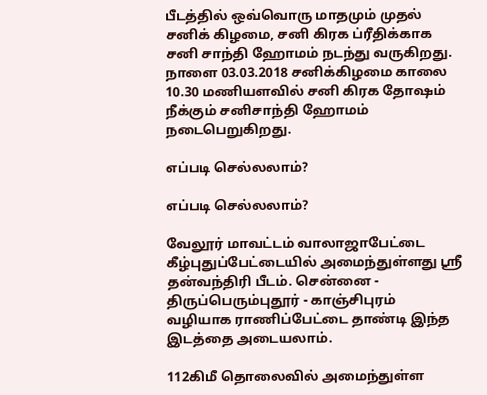பீடத்தில் ஒவ்வொரு மாதமும் முதல் சனிக் கிழமை, சனி கிரக ப்ரீதிக்காக சனி சாந்தி ஹோமம் நடந்து வருகிறது. நாளை 03.03.2018 சனிக்கிழமை காலை 10.30 மணியளவில் சனி கிரக தோஷம் நீக்கும் சனிசாந்தி ஹோமம் நடைபெறுகிறது.

எப்படி செல்லலாம்?

எப்படி செல்லலாம்?

வேலூர் மாவட்டம் வாலாஜாபேட்டை கீழ்புதுப்பேட்டையில் அமைந்துள்ளது ஸ்ரீ தன்வந்திரி பீடம். சென்னை - திருப்பெரும்புதூர் - காஞ்சிபுரம் வழியாக ராணிப்பேட்டை தாண்டி இந்த இடத்தை அடையலாம்.

112கிமீ தொலைவில் அமைந்துள்ள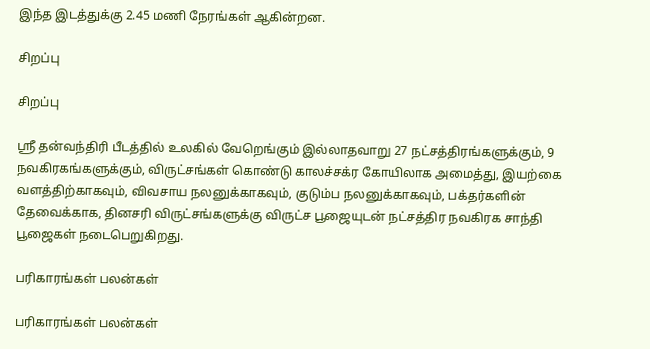இந்த இடத்துக்கு 2.45 மணி நேரங்கள் ஆகின்றன.

சிறப்பு

சிறப்பு

ஸ்ரீ தன்வந்திரி பீடத்தில் உலகில் வேறெங்கும் இல்லாதவாறு 27 நட்சத்திரங்களுக்கும், 9 நவகிரகங்களுக்கும், விருட்சங்கள் கொண்டு காலச்சக்ர கோயிலாக அமைத்து, இயற்கை வளத்திற்காகவும், விவசாய நலனுக்காகவும், குடும்ப நலனுக்காகவும், பக்தர்களின் தேவைக்காக, தினசரி விருட்சங்களுக்கு விருட்ச பூஜையுடன் நட்சத்திர நவகிரக சாந்தி பூஜைகள் நடைபெறுகிறது.

பரிகாரங்கள் பலன்கள்

பரிகாரங்கள் பலன்கள்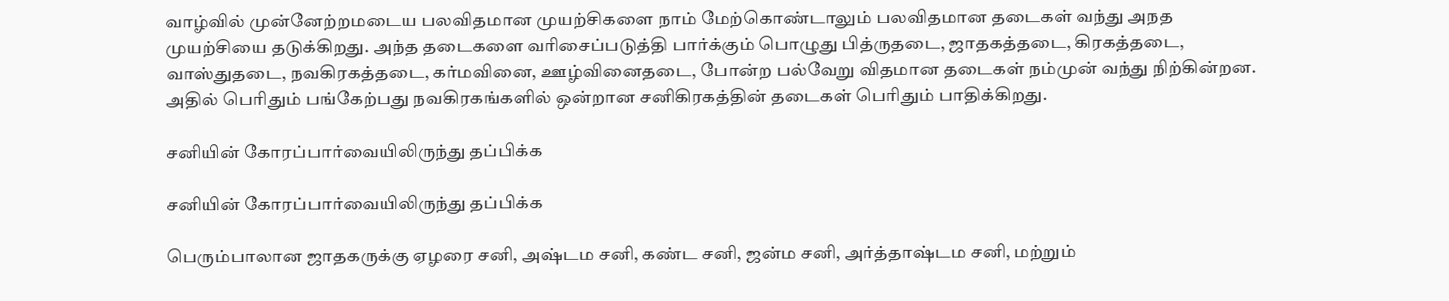வாழ்வில் முன்னேற்றமடைய பலவிதமான முயற்சிகளை நாம் மேற்கொண்டாலும் பலவிதமான தடைகள் வந்து அநத முயற்சியை தடுக்கிறது. அந்த தடைகளை வரிசைப்படுத்தி பார்க்கும் பொழுது பித்ருதடை, ஜாதகத்தடை, கிரகத்தடை, வாஸ்துதடை, நவகிரகத்தடை, கர்மவினை, ஊழ்வினைதடை, போன்ற பல்வேறு விதமான தடைகள் நம்முன் வந்து நிற்கின்றன. அதில் பெரிதும் பங்கேற்பது நவகிரகங்களில் ஒன்றான சனிகிரகத்தின் தடைகள் பெரிதும் பாதிக்கிறது.

சனியின் கோரப்பார்வையிலிருந்து தப்பிக்க

சனியின் கோரப்பார்வையிலிருந்து தப்பிக்க

பெரும்பாலான ஜாதகருக்கு ஏழரை சனி, அஷ்டம சனி, கண்ட சனி, ஜன்ம சனி, அர்த்தாஷ்டம சனி, மற்றும்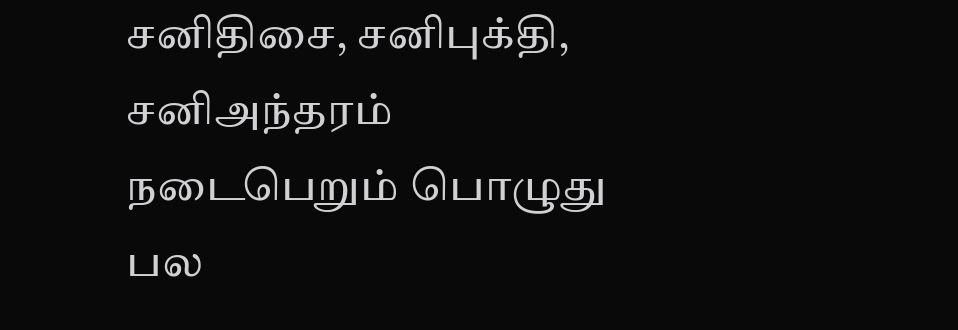சனிதிசை, சனிபுக்தி, சனிஅந்தரம் நடைபெறும் பொழுது பல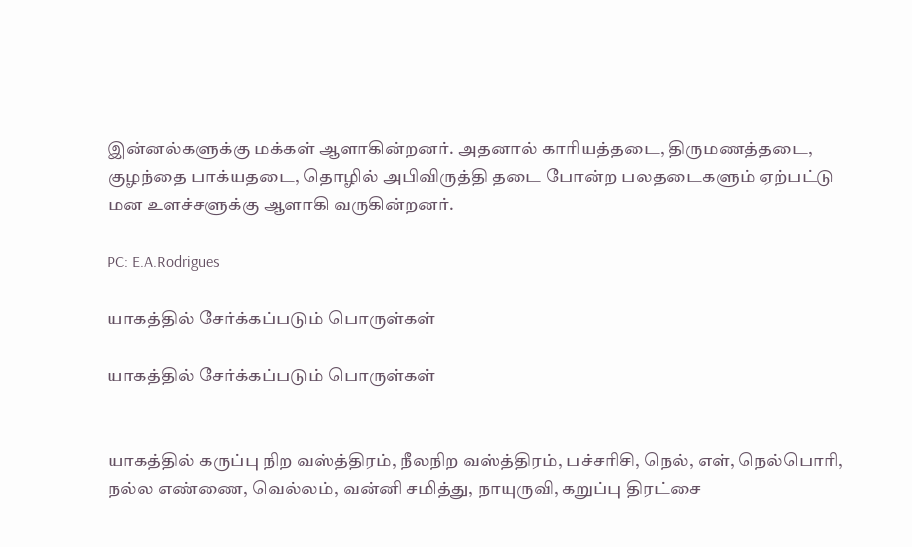இன்னல்களுக்கு மக்கள் ஆளாகின்றனர். அதனால் காரியத்தடை, திருமணத்தடை, குழந்தை பாக்யதடை, தொழில் அபிவிருத்தி தடை போன்ற பலதடைகளும் ஏற்பட்டு மன உளச்சளுக்கு ஆளாகி வருகின்றனர்.

PC: E.A.Rodrigues

யாகத்தில் சேர்க்கப்படும் பொருள்கள்

யாகத்தில் சேர்க்கப்படும் பொருள்கள்


யாகத்தில் கருப்பு நிற வஸ்த்திரம், நீலநிற வஸ்த்திரம், பச்சரிசி, நெல், எள், நெல்பொரி, நல்ல எண்ணை, வெல்லம், வன்னி சமித்து, நாயுருவி, கறுப்பு திரட்சை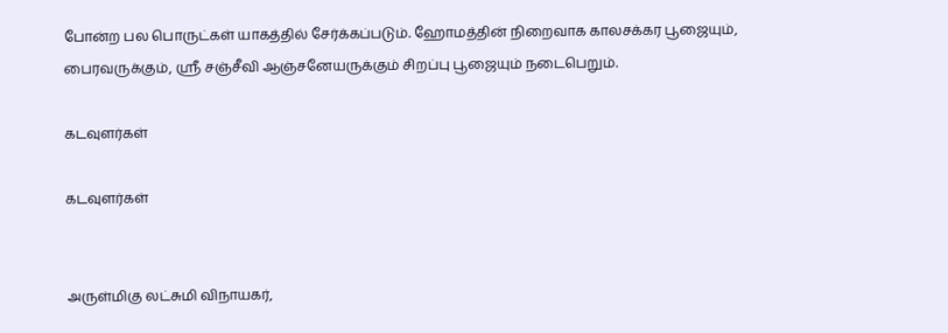போன்ற பல பொருட்கள் யாகத்தில் சேர்க்கப்படும். ஹோமத்தின் நிறைவாக காலசக்கர பூஜையும், பைரவருக்கும், ஸ்ரீ சஞ்சீவி ஆஞ்சனேயருக்கும் சிறப்பு பூஜையும் நடைபெறும்.

கடவுளர்கள்

கடவுளர்கள்


அருள்மிகு லட்சுமி விநாயகர்,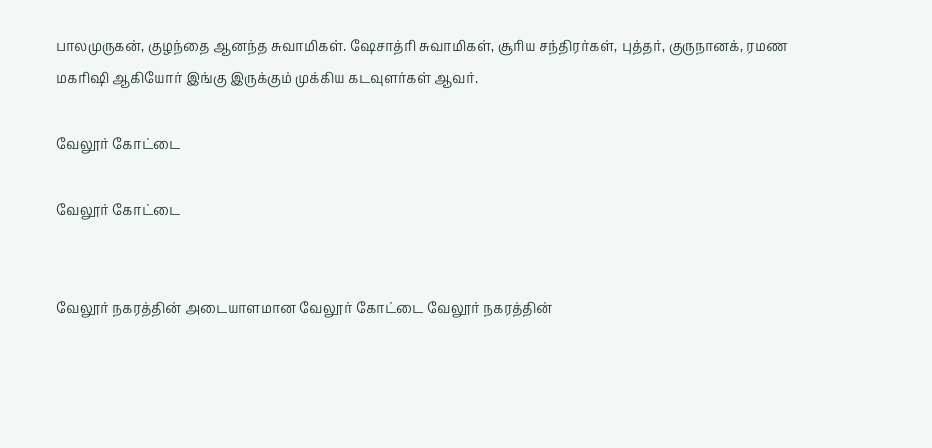பாலமுருகன், குழந்தை ஆனந்த சுவாமிகள். ஷேசாத்ரி சுவாமிகள், சூரிய சந்திரர்கள், புத்தர், குருநானக், ரமண மகரிஷி ஆகியோர் இங்கு இருக்கும் முக்கிய கடவுளர்கள் ஆவர்.

வேலூர் கோட்டை

வேலூர் கோட்டை


வேலூர் நகரத்தின் அடையாளமான வேலூர் கோட்டை வேலூர் நகரத்தின்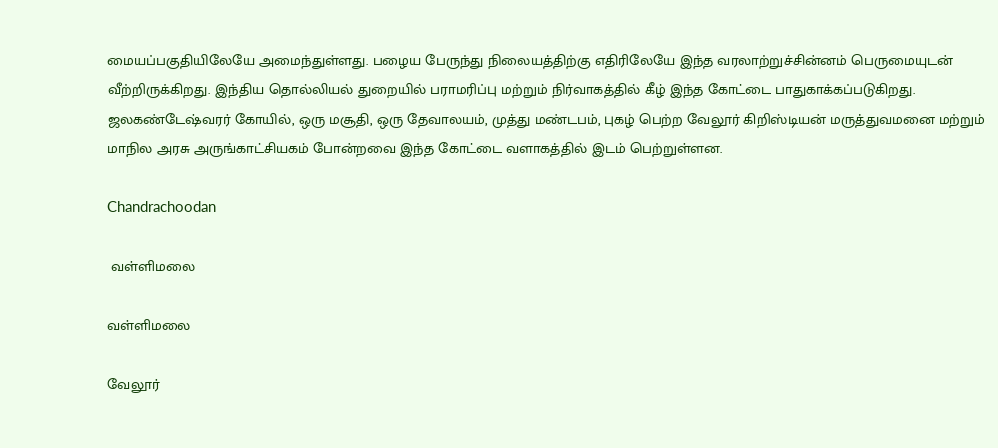மையப்பகுதியிலேயே அமைந்துள்ளது. பழைய பேருந்து நிலையத்திற்கு எதிரிலேயே இந்த வரலாற்றுச்சின்னம் பெருமையுடன் வீற்றிருக்கிறது. இந்திய தொல்லியல் துறையில் பராமரிப்பு மற்றும் நிர்வாகத்தில் கீழ் இந்த கோட்டை பாதுகாக்கப்படுகிறது. ஜலகண்டேஷ்வரர் கோயில், ஒரு மசூதி, ஒரு தேவாலயம், முத்து மண்டபம், புகழ் பெற்ற வேலூர் கிறிஸ்டியன் மருத்துவமனை மற்றும் மாநில அரசு அருங்காட்சியகம் போன்றவை இந்த கோட்டை வளாகத்தில் இடம் பெற்றுள்ளன.

Chandrachoodan

 வள்ளிமலை

வள்ளிமலை

வேலூர்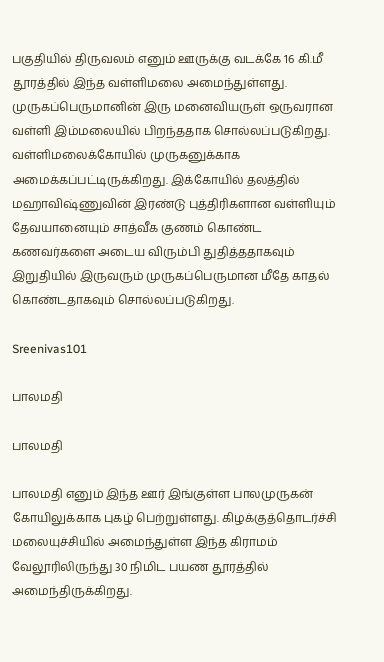பகுதியில் திருவலம் எனும் ஊருக்கு வடக்கே 16 கி.மீ தூரத்தில் இந்த வள்ளிமலை அமைந்துள்ளது. முருகப்பெருமானின் இரு மனைவியருள் ஒருவரான வள்ளி இம்மலையில் பிறந்ததாக சொல்லப்படுகிறது. வள்ளிமலைக்கோயில் முருகனுக்காக அமைக்கப்பட்டிருக்கிறது. இக்கோயில் தலத்தில் மஹாவிஷ்ணுவின் இரண்டு புத்திரிகளான வள்ளியும் தேவயானையும் சாத்வீக குணம் கொண்ட கணவர்களை அடைய விரும்பி துதித்ததாகவும் இறுதியில் இருவரும் முருகப்பெருமான மீதே காதல் கொண்டதாகவும் சொல்லப்படுகிறது.

Sreenivas101

பாலமதி

பாலமதி

பாலமதி எனும் இந்த ஊர் இங்குள்ள பாலமுருகன் கோயிலுக்காக புகழ் பெற்றுள்ளது. கிழக்குத்தொடர்ச்சி மலையுச்சியில் அமைந்துள்ள இந்த கிராமம் வேலூரிலிருந்து 30 நிமிட பயண தூரத்தில் அமைந்திருக்கிறது.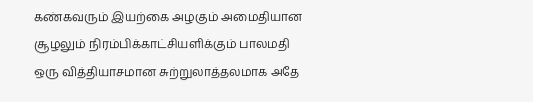கண்கவரும் இயற்கை அழகும் அமைதியான சூழலும் நிரம்பிக்காட்சியளிக்கும் பாலமதி ஒரு வித்தியாசமான சுற்றுலாத்தலமாக அதே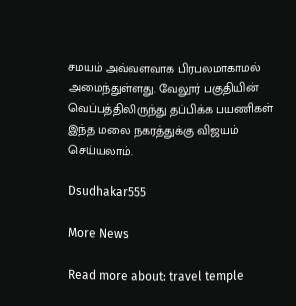சமயம் அவ்வளவாக பிரபலமாகாமல் அமைந்துள்ளது. வேலூர் பகுதியின் வெப்பத்திலிருந்து தப்பிக்க பயணிகள் இந்த மலை நகரத்துக்கு விஜயம் செய்யலாம்.

Dsudhakar555

More News

Read more about: travel temple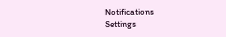Notifications
Settings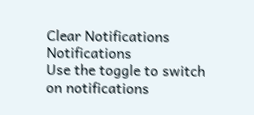Clear Notifications
Notifications
Use the toggle to switch on notifications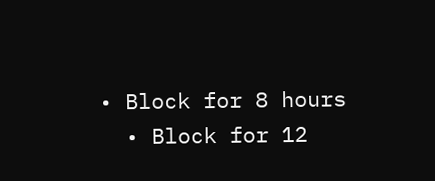• Block for 8 hours
  • Block for 12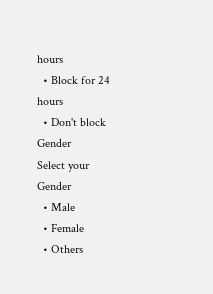hours
  • Block for 24 hours
  • Don't block
Gender
Select your Gender
  • Male
  • Female
  • Others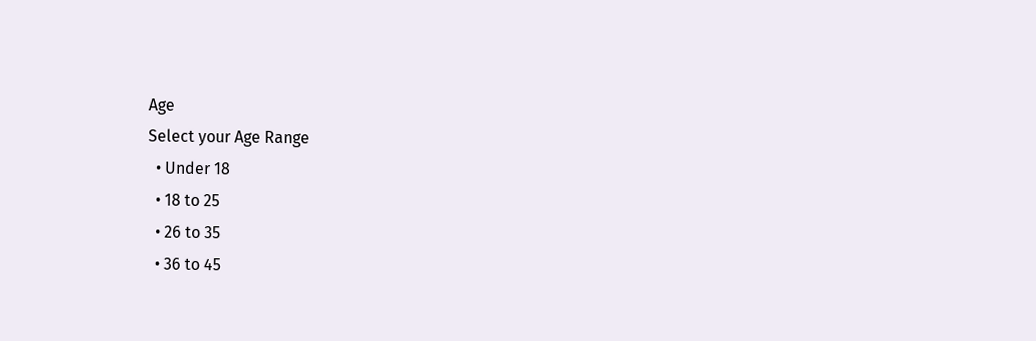Age
Select your Age Range
  • Under 18
  • 18 to 25
  • 26 to 35
  • 36 to 45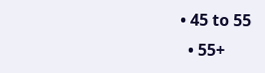• 45 to 55
  • 55+